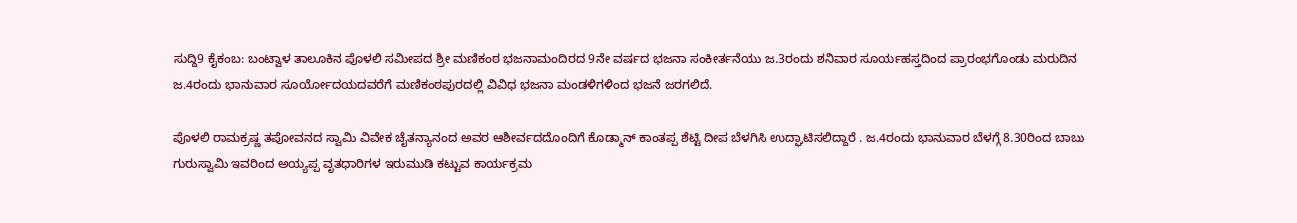ಸುದ್ದಿ9 ಕೈಕಂಬ: ಬಂಟ್ವಾಳ ತಾಲೂಕಿನ ಪೊಳಲಿ ಸಮೀಪದ ಶ್ರೀ ಮಣಿಕಂಠ ಭಜನಾಮಂದಿರದ 9ನೇ ವರ್ಷದ ಭಜನಾ ಸಂಕೀರ್ತನೆಯು ಜ.3ರಂದು ಶನಿವಾರ ಸೂರ್ಯಹಸ್ತದಿಂದ ಪ್ರಾರಂಭಗೊಂಡು ಮರುದಿನ ಜ.4ರಂದು ಭಾನುವಾರ ಸೂರ್ಯೋದಯದವರೆಗೆ ಮಣಿಕಂಠಪುರದಲ್ಲಿ ವಿವಿಧ ಭಜನಾ ಮಂಡಳಿಗಳಿಂದ ಭಜನೆ ಜರಗಲಿದೆ.

ಪೊಳಲಿ ರಾಮಕ್ರಷ್ಣ ತಪೋವನದ ಸ್ವಾಮಿ ವಿವೇಕ ಚೈತನ್ಯಾನಂದ ಅವರ ಆಶೀರ್ವದದೊಂದಿಗೆ ಕೊಡ್ಮಾನ್ ಕಾಂತಪ್ಪ ಶೆಟ್ಟಿ ದೀಪ ಬೆಳಗಿಸಿ ಉದ್ಘಾಟಿಸಲಿದ್ದಾರೆ . ಜ.4ರಂದು ಭಾನುವಾರ ಬೆಳಗ್ಗೆ 8.30ರಿಂದ ಬಾಬು ಗುರುಸ್ವಾಮಿ ಇವರಿಂದ ಅಯ್ಯಪ್ಪ ವೃತಧಾರಿಗಳ ಇರುಮುಡಿ ಕಟ್ಟುವ ಕಾರ್ಯಕ್ರಮ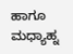ಹಾಗೂ ಮಧ್ಯಾಹ್ನ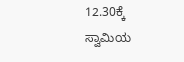12.30ಕ್ಕೆ ಸ್ವಾಮಿಯ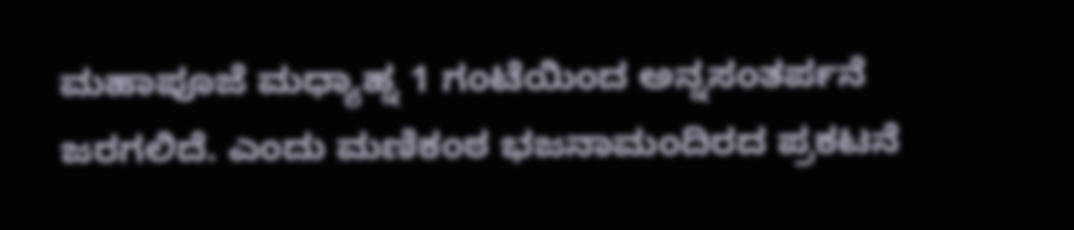ಮಹಾಪೂಜೆ ಮಧ್ಯಾಹ್ನ 1 ಗಂಟೆಯಿಂದ ಅನ್ನಸಂತರ್ಪನೆ ಜರಗಲಿದೆ. ಎಂದು ಮಣಿಕಂಠ ಭಜನಾಮಂದಿರದ ಪ್ರಕಟನೆ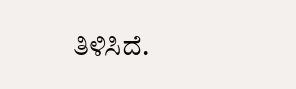ತಿಳಿಸಿದೆ.